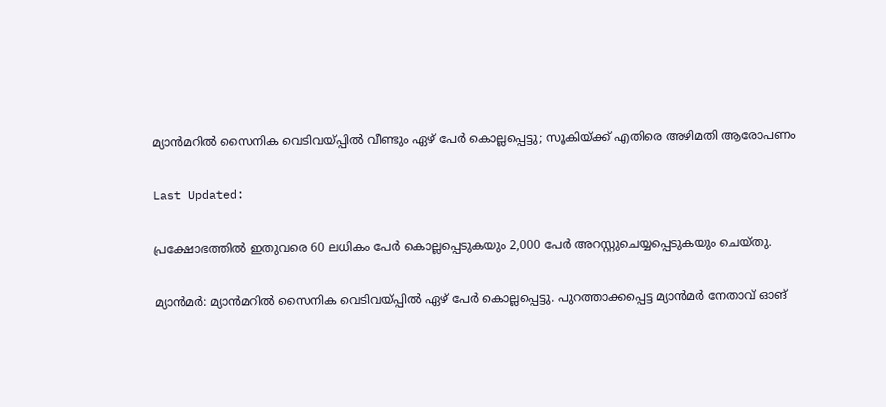മ്യാൻമറിൽ സൈനിക വെടിവയ്പ്പിൽ വീണ്ടും ഏഴ് പേർ കൊല്ലപ്പെട്ടു; സൂകിയ്ക്ക് എതിരെ അഴിമതി ആരോപണം

Last Updated:

പ്രക്ഷോഭത്തിൽ ഇതുവരെ 60 ലധികം പേർ കൊല്ലപ്പെടുകയും 2,000 പേർ അറസ്റ്റുചെയ്യപ്പെടുകയും ചെയ്തു.

മ്യാൻമർ: മ്യാൻമറിൽ സൈനിക വെടിവയ്പ്പിൽ ഏഴ് പേർ കൊല്ലപ്പെട്ടു. പുറത്താക്കപ്പെട്ട മ്യാൻമർ നേതാവ് ഓങ്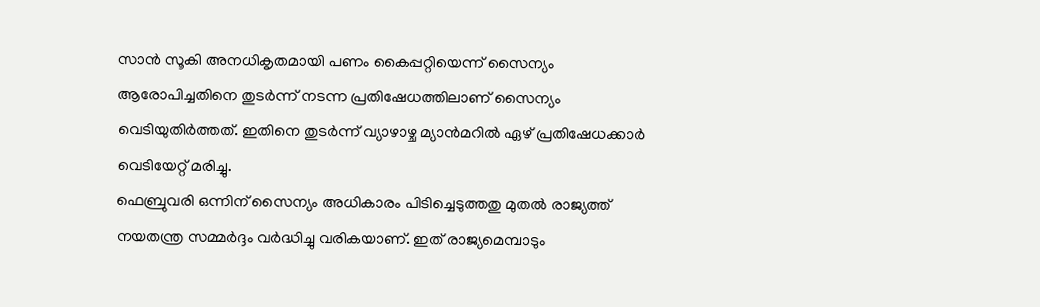സാൻ സൂകി അനധികൃതമായി പണം കൈപ്പറ്റിയെന്ന് സൈന്യം ആരോപിച്ചതിനെ തുടർന്ന് നടന്ന പ്രതിഷേധത്തിലാണ് സൈന്യം വെടിയുതിർത്തത്. ഇതിനെ തുടർന്ന് വ്യാഴാഴ്ച മ്യാൻമറിൽ ഏഴ് പ്രതിഷേധക്കാർ വെടിയേറ്റ് മരിച്ചു.
ഫെബ്രുവരി ഒന്നിന് സൈന്യം അധികാരം പിടിച്ചെടുത്തതു മുതൽ രാജ്യത്ത് നയതന്ത്ര സമ്മർദ്ദം വർദ്ധിച്ചു വരികയാണ്. ഇത് രാജ്യമെമ്പാടും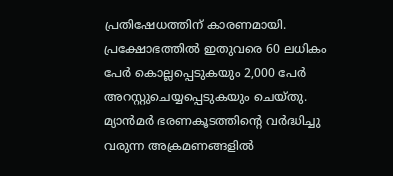പ്രതിഷേധത്തിന് കാരണമായി. പ്രക്ഷോഭത്തിൽ ഇതുവരെ 60 ലധികം പേർ കൊല്ലപ്പെടുകയും 2,000 പേർ അറസ്റ്റുചെയ്യപ്പെടുകയും ചെയ്തു. മ്യാൻമർ ഭരണകൂടത്തിന്റെ വർദ്ധിച്ചു വരുന്ന അക്രമണങ്ങളിൽ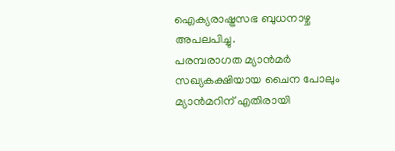ഐക്യരാഷ്ട്രസഭ ബുധനാഴ്ച അപലപിച്ചു.
പരമ്പരാഗത മ്യാൻമർ സഖ്യകക്ഷിയായ ചൈന പോലും മ്യാൻമറിന് എതിരായി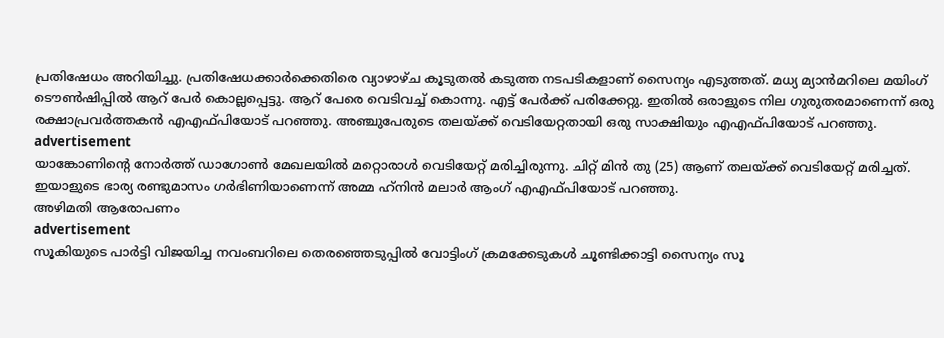പ്രതിഷേധം അറിയിച്ചു. പ്രതിഷേധക്കാർക്കെതിരെ വ്യാഴാഴ്ച കൂടുതൽ കടുത്ത നടപടികളാണ് സൈന്യം എടുത്തത്. മധ്യ മ്യാൻ‌മറിലെ മയിംഗ് ടൌൺ‌ഷിപ്പിൽ ആറ് പേർ കൊല്ലപ്പെട്ടു. ആറ് പേരെ വെടിവച്ച് കൊന്നു. എട്ട് പേർക്ക് പരിക്കേറ്റു. ഇതിൽ ഒരാളുടെ നില ഗുരുതരമാണെന്ന് ഒരു രക്ഷാപ്രവർത്തകൻ എഎഫ്‌പിയോട് പറഞ്ഞു. അഞ്ചുപേരുടെ തലയ്ക്ക് വെടിയേറ്റതായി ഒരു സാക്ഷിയും എഎഫ്‌പിയോട് പറഞ്ഞു.
advertisement
യാങ്കോണിന്റെ നോർത്ത് ഡാഗോൺ മേഖലയിൽ മറ്റൊരാൾ വെടിയേറ്റ് മരിച്ചിരുന്നു. ചിറ്റ് മിൻ തു (25) ആണ് തലയ്ക്ക് വെടിയേറ്റ് മരിച്ചത്. ഇയാളുടെ ഭാര്യ രണ്ടുമാസം ഗർഭിണിയാണെന്ന് അമ്മ ഹ്‌നിൻ മലാർ ആംഗ് എഎഫ്‌പിയോട് പറഞ്ഞു.
അഴിമതി ആരോപണം
advertisement
സൂകിയുടെ പാർട്ടി വിജയിച്ച നവംബറിലെ തെരഞ്ഞെടുപ്പിൽ വോട്ടിംഗ് ക്രമക്കേടുകൾ ചൂണ്ടിക്കാട്ടി സൈന്യം സൂ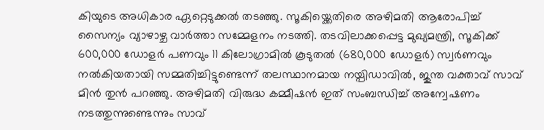കിയുടെ അധികാര ഏറ്റെടുക്കൽ തടഞ്ഞു. സൂകിയ്ക്കെതിരെ അഴിമതി ആരോപിച്ച് സൈന്യം വ്യാഴാഴ്ച വാർത്താ സമ്മേളനം നടത്തി. തടവിലാക്കപ്പെട്ട മുഖ്യമന്ത്രി, സൂകിക്ക് 600,000 ഡോളർ പണവും 11 കിലോഗ്രാമിൽ കൂടുതൽ (680,000 ഡോളർ) സ്വർണവും നൽകിയതായി സമ്മതിച്ചിട്ടുണ്ടെന്ന് തലസ്ഥാനമായ നയ്പിഡാവിൽ, ജുന്ത വക്താവ് സാവ് മിൻ തുൻ പറഞ്ഞു. അഴിമതി വിരുദ്ധ കമ്മീഷൻ ഇത് സംബന്ധിച്ച് അന്വേഷണം നടത്തുന്നുണ്ടെന്നും സാവ്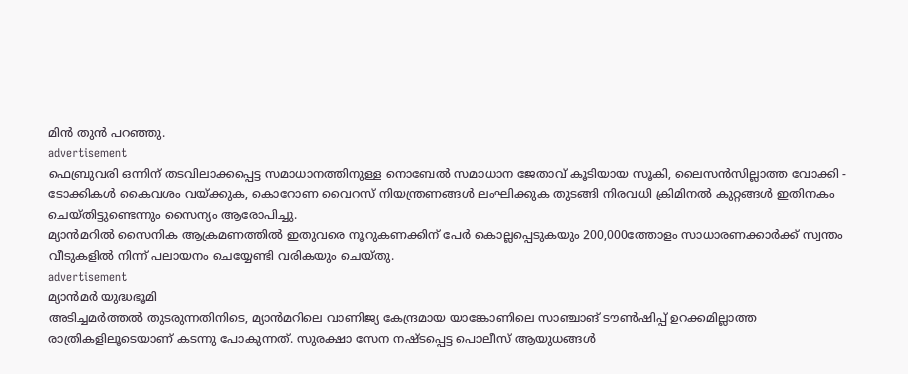മിൻ തുൻ പറഞ്ഞു.
advertisement
ഫെബ്രുവരി ഒന്നിന് തടവിലാക്കപ്പെട്ട സമാധാനത്തിനുള്ള നൊബേൽ സമാധാന ജേതാവ് കൂടിയായ സൂകി, ലൈസൻസില്ലാത്ത വോക്കി - ടോക്കികൾ കൈവശം വയ്ക്കുക, കൊറോണ വൈറസ് നിയന്ത്രണങ്ങൾ ലംഘിക്കുക തുടങ്ങി നിരവധി ക്രിമിനൽ കുറ്റങ്ങൾ ഇതിനകം ചെയ്തിട്ടുണ്ടെന്നും സൈന്യം ആരോപിച്ചു.
മ്യാൻമറിൽ സൈനിക ആക്രമണത്തിൽ ഇതുവരെ നൂറുകണക്കിന് പേർ കൊല്ലപ്പെടുകയും 200,000ത്തോളം സാധാരണക്കാർക്ക് സ്വന്തം വീടുകളിൽ നിന്ന് പലായനം ചെയ്യേണ്ടി വരികയും ചെയ്തു.
advertisement
മ്യാൻമർ യുദ്ധഭൂമി
അടിച്ചമർത്തൽ തുടരുന്നതിനിടെ, മ്യാൻമറിലെ വാണിജ്യ കേന്ദ്രമായ യാങ്കോണിലെ സാഞ്ചാങ് ടൗൺഷിപ്പ് ഉറക്കമില്ലാത്ത രാത്രികളിലൂടെയാണ് കടന്നു പോകുന്നത്. സുരക്ഷാ സേന നഷ്ടപ്പെട്ട പൊലീസ് ആയുധങ്ങൾ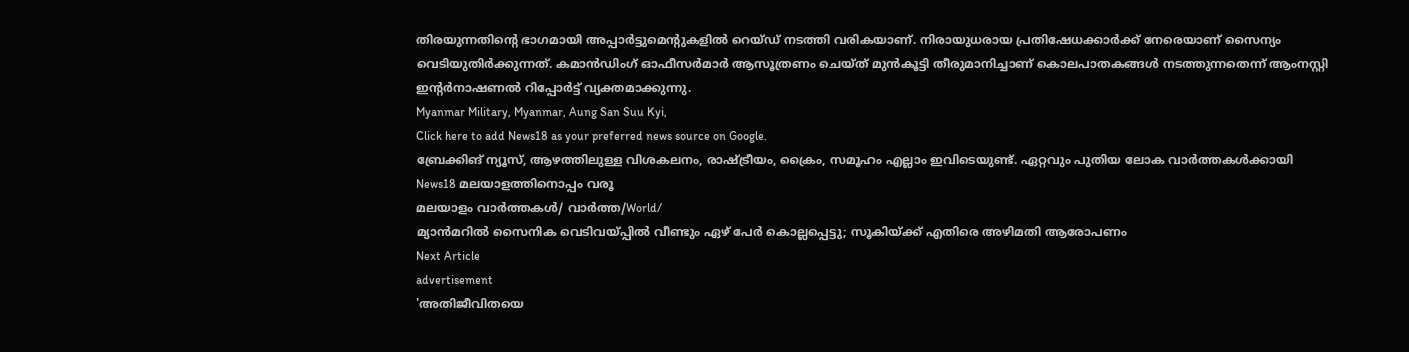തിരയുന്നതിന്റെ ഭാഗമായി അപ്പാർട്ടുമെന്റുകളിൽ റെയ്ഡ് നടത്തി വരികയാണ്. നിരായുധരായ പ്രതിഷേധക്കാർക്ക് നേരെയാണ് സൈന്യം വെടിയുതിർക്കുന്നത്. കമാൻഡിംഗ് ഓഫീസർമാർ ആസൂത്രണം ചെയ്ത് മുൻകൂട്ടി തീരുമാനിച്ചാണ് കൊലപാതകങ്ങൾ നടത്തുന്നതെന്ന് ആംനസ്റ്റി ഇന്റർനാഷണൽ റിപ്പോർട്ട് വ്യക്തമാക്കുന്നു.
Myanmar Military, Myanmar, Aung San Suu Kyi,
Click here to add News18 as your preferred news source on Google.
ബ്രേക്കിങ് ന്യൂസ്, ആഴത്തിലുള്ള വിശകലനം, രാഷ്ട്രീയം, ക്രൈം, സമൂഹം എല്ലാം ഇവിടെയുണ്ട്. ഏറ്റവും പുതിയ ലോക വാർത്തകൾക്കായി News18 മലയാളത്തിനൊപ്പം വരൂ
മലയാളം വാർത്തകൾ/ വാർത്ത/World/
മ്യാൻമറിൽ സൈനിക വെടിവയ്പ്പിൽ വീണ്ടും ഏഴ് പേർ കൊല്ലപ്പെട്ടു; സൂകിയ്ക്ക് എതിരെ അഴിമതി ആരോപണം
Next Article
advertisement
'അതിജീവിതയെ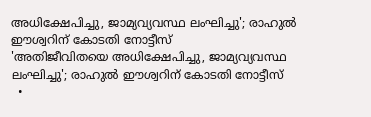അധിക്ഷേപിച്ചു, ജാമ്യവ്യവസ്ഥ ലംഘിച്ചു'; രാഹുൽ ഈശ്വറിന് കോടതി നോട്ടീസ്
'അതിജീവിതയെ അധിക്ഷേപിച്ചു, ജാമ്യവ്യവസ്ഥ ലംഘിച്ചു'; രാഹുൽ ഈശ്വറിന് കോടതി നോട്ടീസ്
  •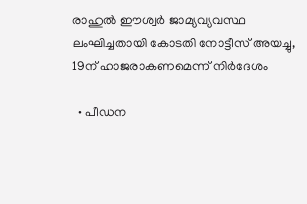രാഹുൽ ഈശ്വർ ജാമ്യവ്യവസ്ഥ ലംഘിച്ചതായി കോടതി നോട്ടീസ് അയച്ചു, 19ന് ഹാജരാകണമെന്ന് നിർദേശം

  • പീഡന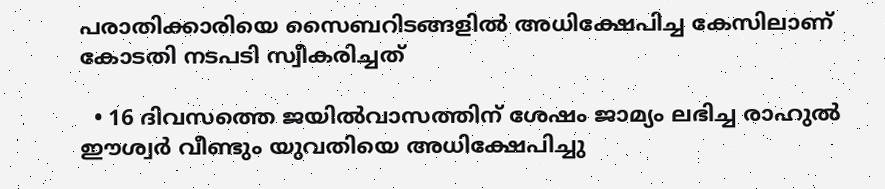പരാതിക്കാരിയെ സൈബറിടങ്ങളിൽ അധിക്ഷേപിച്ച കേസിലാണ് കോടതി നടപടി സ്വീകരിച്ചത്

  • 16 ദിവസത്തെ ജയിൽവാസത്തിന് ശേഷം ജാമ്യം ലഭിച്ച രാഹുൽ ഈശ്വർ വീണ്ടും യുവതിയെ അധിക്ഷേപിച്ചു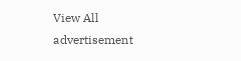View All
advertisement